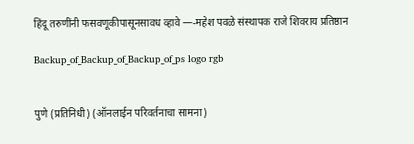हिंदू तरुणींनी फसवणूकीपासूनसावध व्हावे —-महेश पवळे संस्थापक राजे शिवराय प्रतिष्ठान

Backup_of_Backup_of_Backup_of_ps logo rgb


पुणे (प्रतिनिधी) (ऑनलाईन परिवर्तनाचा सामना)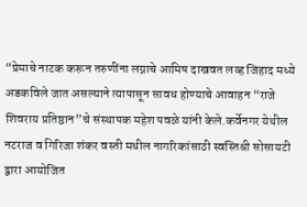“प्रेमाचे नाटक करून तरुणींना लग्नाचे आमिष दाखवत लव्ह जिहाद मध्ये अडकविले जात असल्याने त्यापासून सावध होण्याचे आवाहन “राजे शिवराय प्रतिष्ठान”चे संस्थापक महेश पवळे यांनी केले.कर्वेनगर येथील नटराज व गिरिजा शंकर वस्ती मधील नागरिकांसाठी स्वस्तिश्री सोसायटी द्वारा आयोजित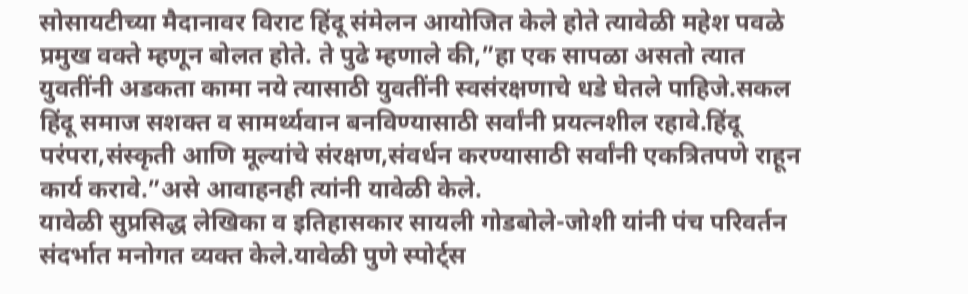सोसायटीच्या मैदानावर विराट हिंदू संमेलन आयोजित केले होते त्यावेळी महेश पवळे प्रमुख वक्ते म्हणून बोलत होते. ते पुढे म्हणाले की,”हा एक सापळा असतो त्यात युवतींनी अडकता कामा नये त्यासाठी युवतींनी स्वसंरक्षणाचे धडे घेतले पाहिजे.सकल हिंदू समाज सशक्त व सामर्थ्यवान बनविण्यासाठी सर्वांनी प्रयत्नशील रहावे.हिंदू परंपरा,संस्कृती आणि मूल्यांचे संरक्षण,संवर्धन करण्यासाठी सर्वांनी एकत्रितपणे राहून कार्य करावे.”असे आवाहनही त्यांनी यावेळी केले.
यावेळी सुप्रसिद्ध लेखिका व इतिहासकार सायली गोडबोले-जोशी यांनी पंच परिवर्तन संदर्भात मनोगत व्यक्त केले.यावेळी पुणे स्पोर्ट्स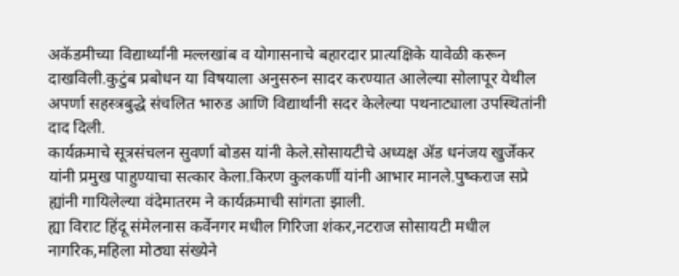अकॅडमीच्या विद्यार्थ्यांनी मल्लखांब व योगासनाचे बहारदार प्रात्यक्षिके यावेळी करून दाखविली.कुटुंब प्रबोधन या विषयाला अनुसरुन सादर करण्यात आलेल्या सोलापूर येथील अपर्णा सहस्त्रबुद्धे संचलित भारुड आणि विद्यार्थांनी सदर केलेल्या पथनाट्याला उपस्थितांनी दाद दिली.
कार्यक्रमाचे सूत्रसंचलन सुवर्णा बोडस यांनी केले.सोसायटीचे अध्यक्ष ॲड धनंजय खुर्जेकर यांनी प्रमुख पाहुण्याचा सत्कार केला.किरण कुलकर्णी यांनी आभार मानले.पुष्कराज सप्रे ह्यांनी गायिलेल्या वंदेमातरम ने कार्यक्रमाची सांगता झाली.
ह्या विराट हिंदू संमेलनास कर्वेनगर मधील गिरिजा शंकर,नटराज सोसायटी मधील नागरिक,महिला मोठ्या संख्येने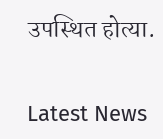उपस्थित होत्या.


Latest News